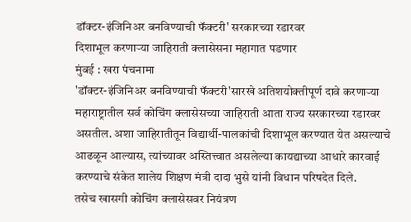डॉक्टर-इंजिनिअर बनविण्याची फॅक्टरी' सरकारच्या रडारवर
दिशाभूल करणाऱ्या जाहिराती क्लासेसना महागात पडणार
मुंबई : खरा पंचनामा
'डॉक्टर-इंजिनिअर बनविण्याची फॅक्टरी'सारखे अतिशयोक्तीपूर्ण दावे करणाऱ्या महाराष्ट्रातील सर्व कोचिंग क्लासेसच्या जाहिराती आता राज्य सरकारच्या रडारवर असतील. अशा जाहिरातीतून विद्यार्थी-पालकांची दिशाभूल करण्यात येत असल्याचे आढळून आल्यास, त्यांच्यावर अस्तित्त्वात असलेल्या कायद्याच्या आधारे कारवाई करण्याचे संकेत शालेय शिक्षण मंत्री दादा भुसे यांनी विधान परिषदेत दिले.
तसेच खासगी कोचिंग क्लासेसवर नियंत्रण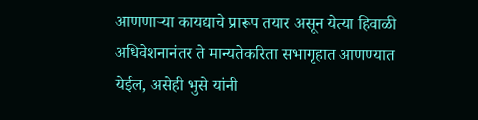आणणाऱ्या कायद्याचे प्रारूप तयार असून येत्या हिवाळी अधिवेशनानंतर ते मान्यतेकरिता सभागृहात आणण्यात येईल, असेही भुसे यांनी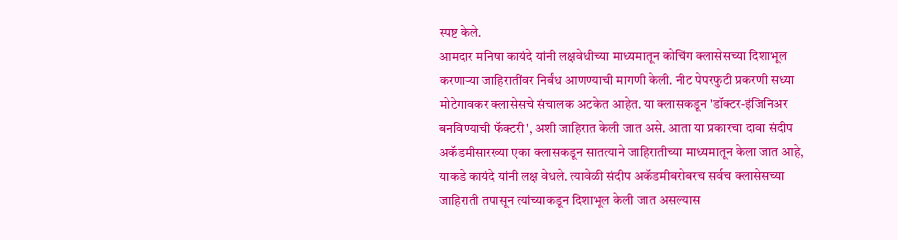स्पष्ट केले.
आमदार मनिषा कायंदे यांनी लक्षवेधीच्या माध्यमातून कोचिंग क्लासेसच्या दिशाभूल करणाऱ्या जाहिरातींवर निर्बंध आणण्याची मागणी केली. नीट पेपरफुटी प्रकरणी सध्या मोटेगावकर क्लासेसचे संचालक अटकेत आहेत. या क्लासकडून 'डॉक्टर-इंजिनिअर बनविण्याची फॅक्टरी', अशी जाहिरात केली जात असे. आता या प्रकारचा दावा संदीप अकॅडमीसारख्या एका क्लासकडून सातत्याने जाहिरातीच्या माध्यमातून केला जात आहे, याकडे कायंदे यांनी लक्ष वेधले. त्यावेळी संदीप अकॅडमीबरोबरच सर्वच क्लासेसच्या जाहिराती तपासून त्यांच्याकडून दिशाभूल केली जात असल्यास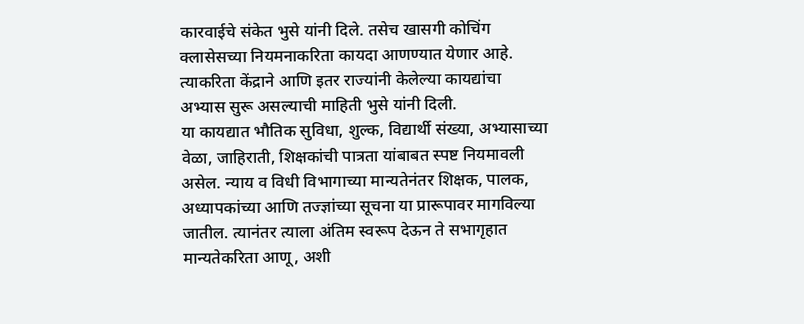कारवाईचे संकेत भुसे यांनी दिले. तसेच खासगी कोचिंग क्लासेसच्या नियमनाकरिता कायदा आणण्यात येणार आहे. त्याकरिता केंद्राने आणि इतर राज्यांनी केलेल्या कायद्यांचा अभ्यास सुरू असल्याची माहिती भुसे यांनी दिली.
या कायद्यात भौतिक सुविधा, शुल्क, विद्यार्थी संख्या, अभ्यासाच्या वेळा, जाहिराती, शिक्षकांची पात्रता यांबाबत स्पष्ट नियमावली असेल. न्याय व विधी विभागाच्या मान्यतेनंतर शिक्षक, पालक, अध्यापकांच्या आणि तज्ज्ञांच्या सूचना या प्रारूपावर मागविल्या जातील. त्यानंतर त्याला अंतिम स्वरूप देऊन ते सभागृहात मान्यतेकरिता आणू, अशी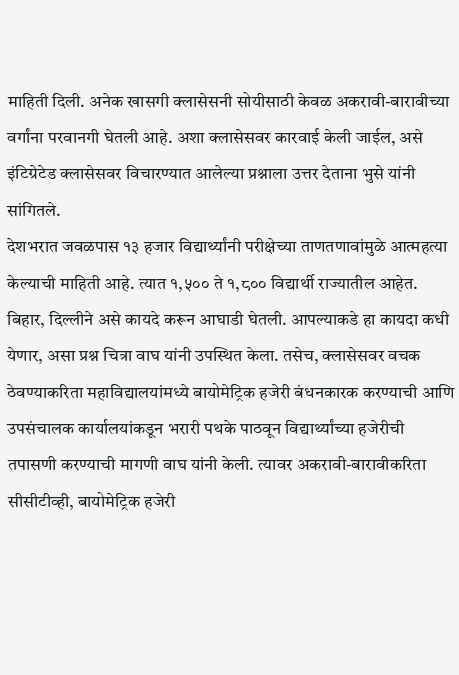माहिती दिली. अनेक खासगी क्लासेसनी सोयीसाठी केवळ अकरावी-बारावीच्या वर्गांना परवानगी घेतली आहे. अशा क्लासेसवर कारवाई केली जाईल, असे इंटिग्रेटेड क्लासेसवर विचारण्यात आलेल्या प्रश्नाला उत्तर देताना भुसे यांनी सांगितले.
देशभरात जवळपास १३ हजार विद्यार्थ्यांनी परीक्षेच्या ताणतणावांमुळे आत्महत्या केल्याची माहिती आहे. त्यात १,५०० ते १,८०० विद्यार्थी राज्यातील आहेत. बिहार, दिल्लीने असे कायदे करून आघाडी घेतली. आपल्याकडे हा कायदा कधी येणार, असा प्रश्न चित्रा वाघ यांनी उपस्थित केला. तसेच, क्लासेसवर वचक ठेवण्याकरिता महाविद्यालयांमध्ये बायोमेट्रिक हजेरी बंधनकारक करण्याची आणि उपसंचालक कार्यालयांकडून भरारी पथके पाठवून विद्यार्थ्यांच्या हजेरीची तपासणी करण्याची मागणी वाघ यांनी केली. त्यावर अकरावी-बारावीकरिता सीसीटीव्ही, बायोमेट्रिक हजेरी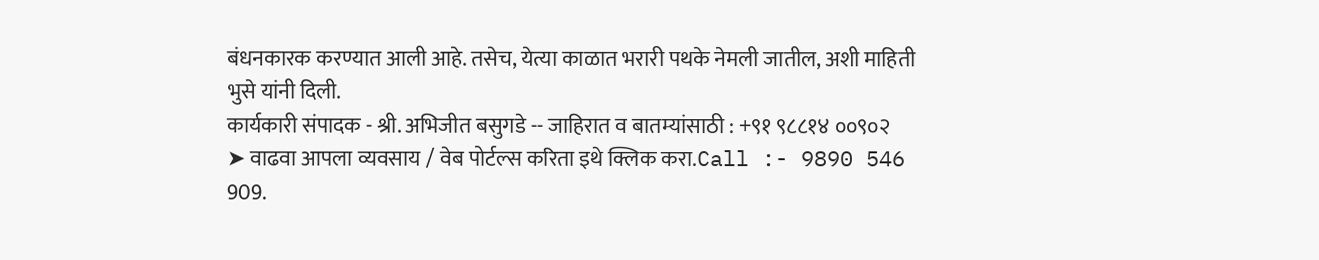बंधनकारक करण्यात आली आहे. तसेच, येत्या काळात भरारी पथके नेमली जातील, अशी माहिती भुसे यांनी दिली.
कार्यकारी संपादक - श्री. अभिजीत बसुगडे -- जाहिरात व बातम्यांसाठी : +९१ ९८८१४ ००९०२
➤ वाढवा आपला व्यवसाय / वेब पोर्टल्स करिता इथे क्लिक करा.Call :- 9890 546 909.